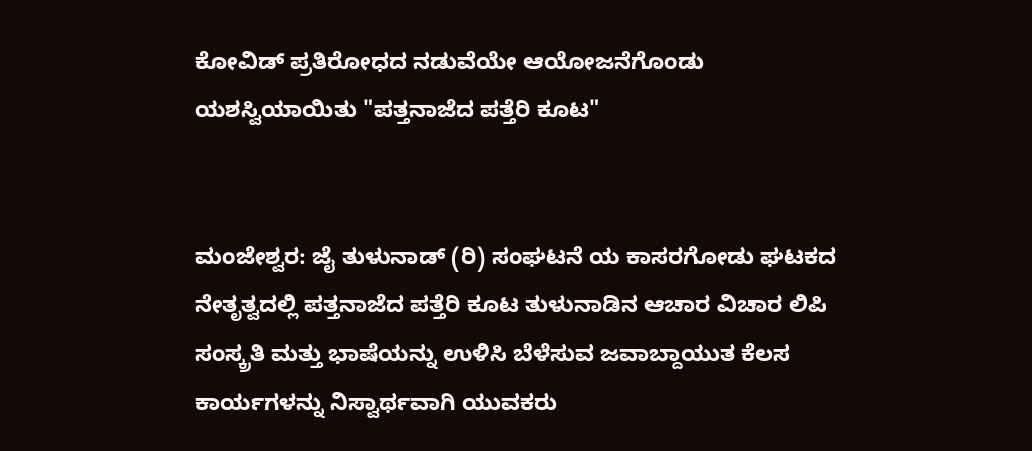ಕೋವಿಡ್ ಪ್ರತಿರೋಧದ ನಡುವೆಯೇ ಆಯೋಜನೆಗೊಂಡು ಯಶಸ್ವಿಯಾಯಿತು "ಪತ್ತನಾಜೆದ ಪತ್ತೆರಿ ಕೂಟ"


ಮಂಜೇಶ್ವರ: ಜೈ ತುಳುನಾಡ್ (ರಿ) ಸಂಘಟನೆ ಯ ಕಾಸರಗೋಡು ಘಟಕದ ನೇತೃತ್ವದಲ್ಲಿ ಪತ್ತನಾಜೆದ ಪತ್ತೆರಿ ಕೂಟ ತುಳುನಾಡಿನ ಆಚಾರ ವಿಚಾರ ಲಿಪಿ ಸಂಸ್ಕ್ರತಿ ಮತ್ತು ಭಾಷೆಯನ್ನು ಉಳಿಸಿ ಬೆಳೆಸುವ ಜವಾಬ್ದಾಯುತ ಕೆಲಸ ಕಾರ್ಯಗಳನ್ನು ನಿಸ್ವಾರ್ಥವಾಗಿ ಯುವಕರು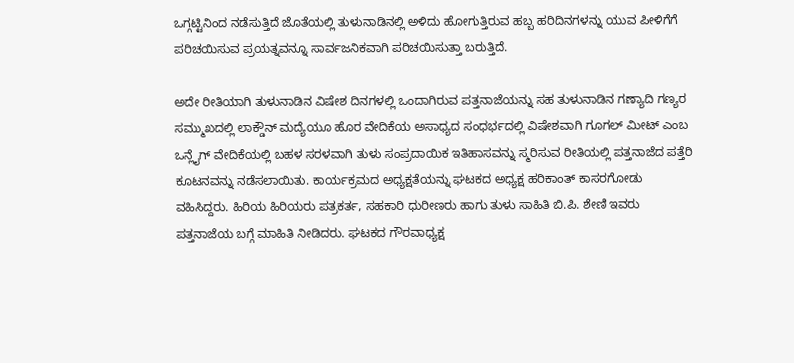ಒಗ್ಗಟ್ಟಿನಿಂದ ನಡೆಸುತ್ತಿದೆ ಜೊತೆಯಲ್ಲಿ ತುಳುನಾಡಿನಲ್ಲಿ ಅಳಿದು ಹೋಗುತ್ತಿರುವ ಹಬ್ಬ ಹರಿದಿನಗಳನ್ನು ಯುವ ಪೀಳಿಗೆಗೆ ಪರಿಚಯಿಸುವ ಪ್ರಯತ್ನವನ್ನೂ ಸಾರ್ವಜನಿಕವಾಗಿ ಪರಿಚಯಿಸುತ್ತಾ ಬರುತ್ತಿದೆ.

ಅದೇ ರೀತಿಯಾಗಿ ತುಳುನಾಡಿನ ವಿಷೇಶ ದಿನಗಳಲ್ಲಿ ಒಂದಾಗಿರುವ ಪತ್ತನಾಜೆಯನ್ನು ಸಹ ತುಳುನಾಡಿನ ಗಣ್ಯಾದಿ ಗಣ್ಯರ ಸಮ್ಮುಖದಲ್ಲಿ ಲಾಕ್ಡೌನ್ ಮದ್ಯೆಯೂ ಹೊರ ವೇದಿಕೆಯ ಅಸಾಧ್ಯದ ಸಂಧರ್ಭದಲ್ಲಿ ವಿಷೇಶವಾಗಿ ಗೂಗಲ್ ಮೀಟ್ ಎಂಬ ಒನ್ಲೈಗ್ ವೇದಿಕೆಯಲ್ಲಿ ಬಹಳ ಸರಳವಾಗಿ ತುಳು ಸಂಪ್ರದಾಯಿಕ ಇತಿಹಾಸವನ್ನು ಸ್ಮರಿಸುವ ರೀತಿಯಲ್ಲಿ ಪತ್ತನಾಜೆದ ಪತ್ತೆರಿ ಕೂಟನವನ್ನು ನಡೆಸಲಾಯಿತು. ಕಾರ್ಯಕ್ರಮದ ಅಧ್ಯಕ್ಷತೆಯನ್ನು ಘಟಕದ ಅಧ್ಯಕ್ಷ ಹರಿಕಾಂತ್ ಕಾಸರಗೋಡು ವಹಿಸಿದ್ದರು. ಹಿರಿಯ ಹಿರಿಯರು ಪತ್ರಕರ್ತ, ಸಹಕಾರಿ ಧುರೀಣರು ಹಾಗು ತುಳು ಸಾಹಿತಿ ಬಿ.ಪಿ. ಶೇಣಿ ಇವರು ಪತ್ತನಾಜೆಯ ಬಗ್ಗೆ ಮಾಹಿತಿ ನೀಡಿದರು. ಘಟಕದ ಗೌರವಾಧ್ಯಕ್ಷ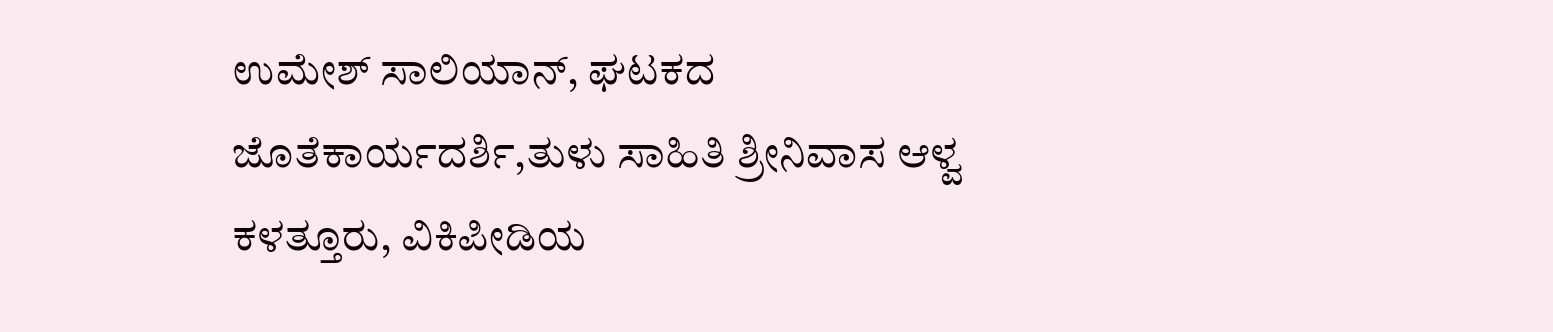ಉಮೇಶ್ ಸಾಲಿಯಾನ್, ಘಟಕದ ಜೊತೆಕಾರ್ಯದರ್ಶಿ,ತುಳು ಸಾಹಿತಿ ಶ್ರೀನಿವಾಸ ಆಳ್ವ ಕಳತ್ತೂರು, ವಿಕಿಪೀಡಿಯ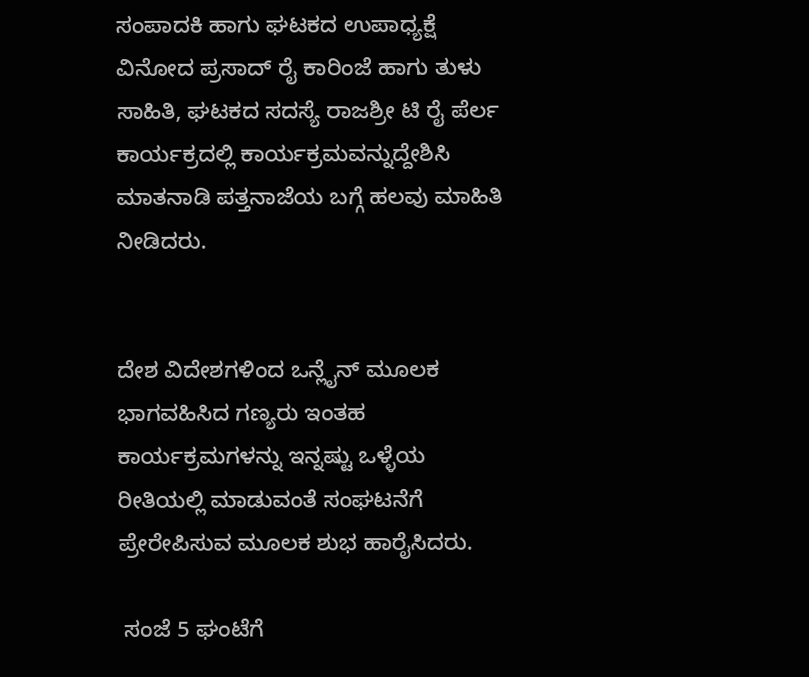ಸಂಪಾದಕಿ ಹಾಗು ಘಟಕದ ಉಪಾಧ್ಯಕ್ಷೆ ವಿನೋದ ಪ್ರಸಾದ್ ರೈ ಕಾರಿಂಜೆ ಹಾಗು ತುಳು ಸಾಹಿತಿ, ಘಟಕದ ಸದಸ್ಯೆ ರಾಜಶ್ರೀ ಟಿ ರೈ ಪೆರ್ಲ ಕಾರ್ಯಕ್ರದಲ್ಲಿ ಕಾರ್ಯಕ್ರಮವನ್ನುದ್ದೇಶಿಸಿ ಮಾತನಾಡಿ ಪತ್ತನಾಜೆಯ ಬಗ್ಗೆ ಹಲವು ಮಾಹಿತಿ ನೀಡಿದರು.


ದೇಶ ವಿದೇಶಗಳಿಂದ ಒನ್ಲೈನ್ ಮೂಲಕ ಭಾಗವಹಿಸಿದ ಗಣ್ಯರು ಇಂತಹ ಕಾರ್ಯಕ್ರಮಗಳನ್ನು ಇನ್ನಷ್ಟು ಒಳ್ಳೆಯ ರೀತಿಯಲ್ಲಿ ಮಾಡುವಂತೆ ಸಂಘಟನೆಗೆ ಪ್ರೇರೇಪಿಸುವ ಮೂಲಕ ಶುಭ ಹಾರೈಸಿದರು.

 ಸಂಜೆ 5 ಘಂಟೆಗೆ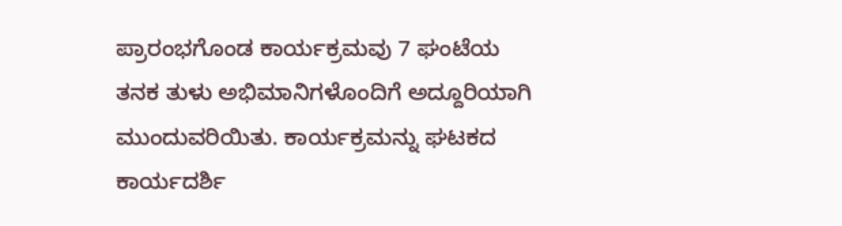ಪ್ರಾರಂಭಗೊಂಡ ಕಾರ್ಯಕ್ರಮವು 7 ಘಂಟೆಯ ತನಕ ತುಳು ಅಭಿಮಾನಿಗಳೊಂದಿಗೆ ಅದ್ದೂರಿಯಾಗಿ ಮುಂದುವರಿಯಿತು. ಕಾರ್ಯಕ್ರಮನ್ನು ಘಟಕದ ಕಾರ್ಯದರ್ಶಿ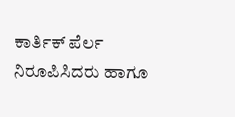ಕಾರ್ತಿಕ್ ಪೆರ್ಲ ನಿರೂಪಿಸಿದರು ಹಾಗೂ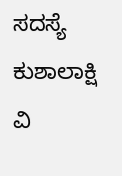ಸದಸ್ಯೆ ಕುಶಾಲಾಕ್ಷಿ ವಿ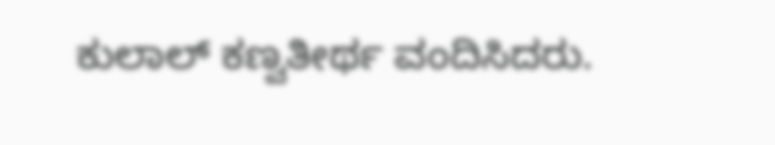ಕುಲಾಲ್ ಕಣ್ವತೀರ್ಥ ವಂದಿಸಿದರು.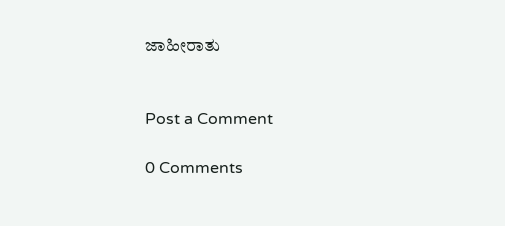ಜಾಹೀರಾತು


Post a Comment

0 Comments